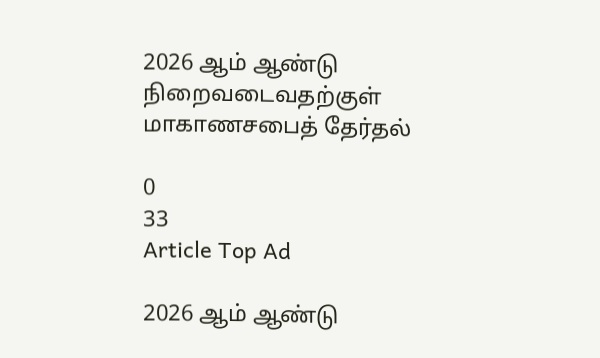2026 ஆம் ஆண்டு நிறைவடைவதற்குள் மாகாணசபைத் தேர்தல்

0
33
Article Top Ad

2026 ஆம் ஆண்டு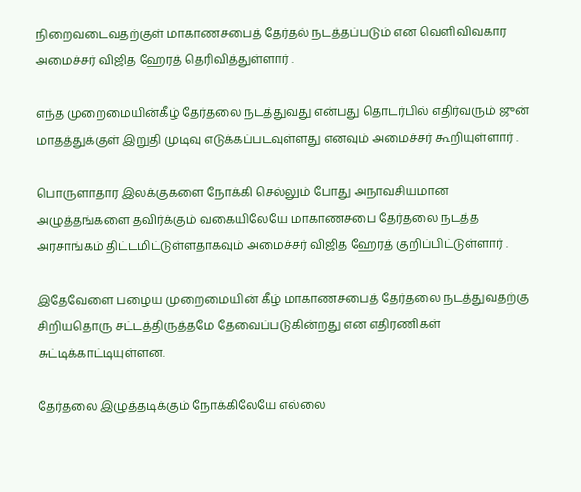நிறைவடைவதற்குள் மாகாணசபைத் தேர்தல் நடத்தப்படும் என வெளிவிவகார அமைச்சர் விஜித ஹேரத் தெரிவித்துள்ளார் .

எந்த முறைமையின்கீழ் தேர்தலை நடத்துவது என்பது தொடர்பில் எதிர்வரும் ஜுன் மாதத்துக்குள் இறுதி முடிவு எடுக்கப்படவுள்ளது எனவும் அமைச்சர் கூறியுள்ளார் .

பொருளாதார இலக்குகளை நோக்கி செல்லும் போது அநாவசியமான அழுத்தங்களை தவிர்க்கும் வகையிலேயே மாகாணசபை தேர்தலை நடத்த அரசாங்கம் திட்டமிட்டுள்ளதாகவும் அமைச்சர் விஜித ஹேரத் குறிப்பிட்டுள்ளார் .

இதேவேளை பழைய முறைமையின் கீழ் மாகாணசபைத் தேர்தலை நடத்துவதற்கு சிறியதொரு சட்டத்திருத்தமே தேவைப்படுகின்றது என எதிரணிகள் சுட்டிக்காட்டியுள்ளன.

தேர்தலை இழுத்தடிக்கும் நோக்கிலேயே எல்லை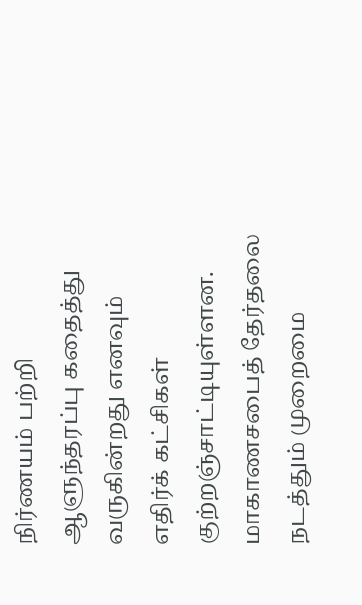நிர்ணயம் பற்றி ஆளுந்தரப்பு கதைத்து வருகின்றது எனவும் எதிர்க் கட்சிகள் குற்றஞ்சாட்டியுள்ளன. மாகாணசபைத் தேர்தலை நடத்தும் முறைமை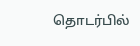தொடர்பில்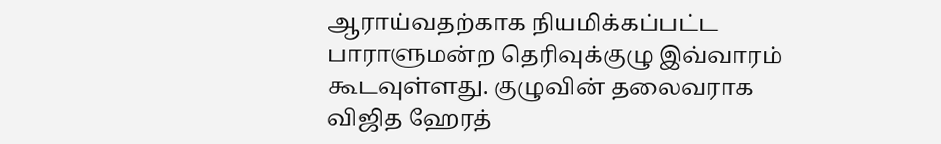ஆராய்வதற்காக நியமிக்கப்பட்ட பாராளுமன்ற தெரிவுக்குழு இவ்வாரம் கூடவுள்ளது. குழுவின் தலைவராக விஜித ஹேரத்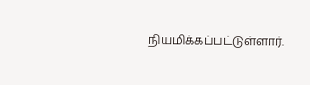நியமிக்கப்பட்டுள்ளார்.